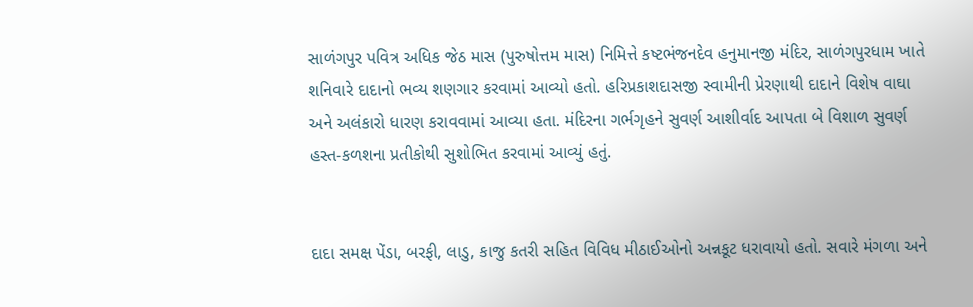સાળંગપુર પવિત્ર અધિક જેઠ માસ (પુરુષોત્તમ માસ) નિમિત્તે કષ્ટભંજનદેવ હનુમાનજી મંદિર, સાળંગપુરધામ ખાતે શનિવારે દાદાનો ભવ્ય શણગાર કરવામાં આવ્યો હતો. હરિપ્રકાશદાસજી સ્વામીની પ્રેરણાથી દાદાને વિશેષ વાઘા અને અલંકારો ધારણ કરાવવામાં આવ્યા હતા. મંદિરના ગર્ભગૃહને સુવર્ણ આશીર્વાદ આપતા બે વિશાળ સુવર્ણ હસ્ત-કળશના પ્રતીકોથી સુશોભિત કરવામાં આવ્યું હતું.


દાદા સમક્ષ પેંડા, બરફી, લાડુ, કાજુ કતરી સહિત વિવિધ મીઠાઈઓનો અન્નકૂટ ધરાવાયો હતો. સવારે મંગળા અને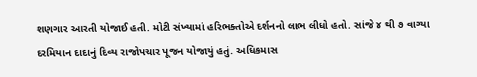શણગાર આરતી યોજાઈ હતી. મોટી સંખ્યામાં હરિભક્તોએ દર્શનનો લાભ લીધો હતો. સાંજે ૪ થી ૭ વાગ્યા દરમિયાન દાદાનું દિવ્ય રાજોપચાર પૂજન યોજાયું હતું. અધિકમાસ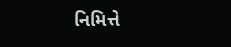નિમિત્તે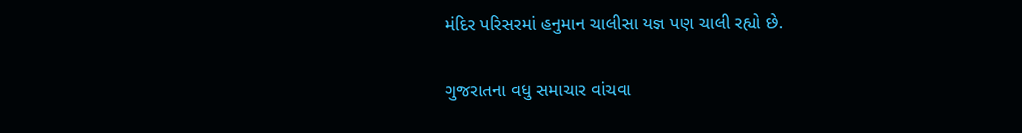મંદિર પરિસરમાં હનુમાન ચાલીસા યજ્ઞ પણ ચાલી રહ્યો છે.

ગુજરાતના વધુ સમાચાર વાંચવા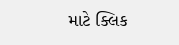માટે ક્લિક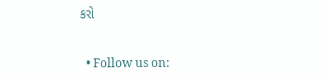કરો


  • Follow us on: